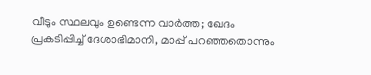വീടും സ്ഥലവും ഉണ്ടെന്ന വാർത്ത; ഖേദം പ്രകടിപ്പിച്ച് ദേശാഭിമാനി, മാപ്പ് പറഞ്ഞതൊന്നും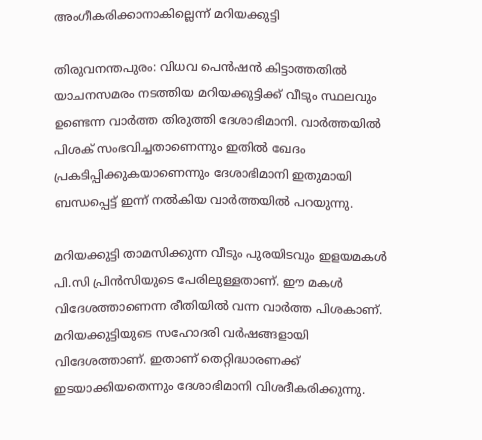അംഗീകരിക്കാനാകില്ലെന്ന് മറിയക്കുട്ടി

തിരുവനന്തപുരം: വിധവ പെൻഷൻ കിട്ടാത്തതില്‍ യാചനസമരം നടത്തിയ മറിയക്കുട്ടിക്ക് വീടും സ്ഥലവും ഉണ്ടെന്ന വാർത്ത തിരുത്തി ദേശാഭിമാനി. വാർത്തയിൽ പിശക് സംഭവിച്ചതാണെന്നും ഇതിൽ ഖേദം പ്രകടിപ്പിക്കുകയാണെന്നും ദേശാഭിമാനി ഇതുമായി ബന്ധപ്പെട്ട് ഇന്ന് നൽകിയ വാർത്തയിൽ പറയുന്നു.

മറിയക്കുട്ടി താമസിക്കുന്ന വീടും പുരയിടവും ഇളയമകൾ പി.സി പ്രിൻസിയുടെ പേരിലുള്ളതാണ്. ഈ മകൾ വിദേശത്താണെന്ന രീതിയിൽ വന്ന വാർത്ത പിശകാണ്. മറിയക്കുട്ടിയുടെ സഹോദരി വർഷങ്ങളായി വിദേശത്താണ്. ഇതാണ് തെറ്റിദ്ധാരണക്ക് ഇടയാക്കിയതെന്നും ദേശാഭിമാനി വിശദീകരിക്കുന്നു.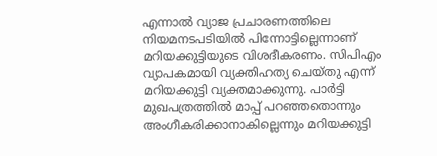എന്നാല്‍ വ്യാജ പ്രചാരണത്തിലെ നിയമനടപടിയിൽ പിന്നോട്ടില്ലെന്നാണ് മറിയക്കുട്ടിയുടെ വിശദീകരണം. സിപിഎം വ്യാപകമായി വ്യക്തിഹത്യ ചെയ്തു എന്ന് മറിയക്കുട്ടി വ്യക്തമാക്കുന്നു. പാർട്ടി മുഖപത്രത്തിൽ മാപ്പ് പറഞ്ഞതൊന്നും അംഗീകരിക്കാനാകില്ലെന്നും മറിയക്കുട്ടി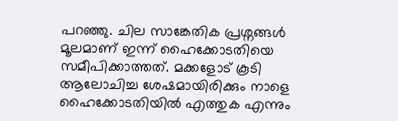പറഞ്ഞു. ചില സാങ്കേതിക പ്രശ്നങ്ങൾ മൂലമാണ് ഇന്ന് ഹൈക്കോടതിയെ സമീപിക്കാത്തത്. മക്കളോട് കൂടി ആലോചിച്ച ശേഷമായിരിക്കും നാളെ ഹൈക്കോടതിയിൽ എത്തുക എന്നും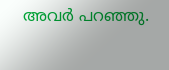അവര്‍ പറഞ്ഞു.